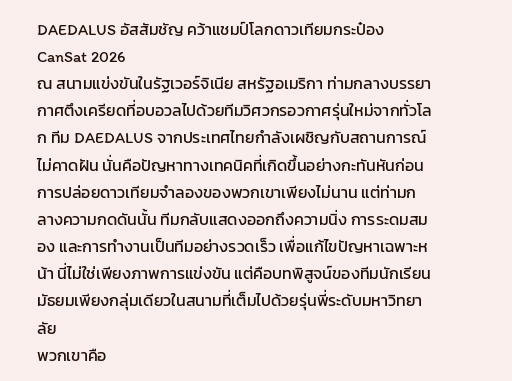DAEDALUS อัสสัมชัญ คว้าแชมป์โลกดาวเทียมกระป๋อง CanSat 2026
ณ สนามแข่งขันในรัฐเวอร์จิเนีย สหรัฐอเมริกา ท่ามกลางบรรยากาศตึงเครียดที่อบอวลไปด้วยทีมวิศวกรอวกาศรุ่นใหม่จากทั่วโลก ทีม DAEDALUS จากประเทศไทยกำลังเผชิญกับสถานการณ์ไม่คาดฝัน นั่นคือปัญหาทางเทคนิคที่เกิดขึ้นอย่างกะทันหันก่อนการปล่อยดาวเทียมจำลองของพวกเขาเพียงไม่นาน แต่ท่ามกลางความกดดันนั้น ทีมกลับแสดงออกถึงความนิ่ง การระดมสมอง และการทำงานเป็นทีมอย่างรวดเร็ว เพื่อแก้ไขปัญหาเฉพาะหน้า นี่ไม่ใช่เพียงภาพการแข่งขัน แต่คือบทพิสูจน์ของทีมนักเรียนมัธยมเพียงกลุ่มเดียวในสนามที่เต็มไปด้วยรุ่นพี่ระดับมหาวิทยาลัย
พวกเขาคือ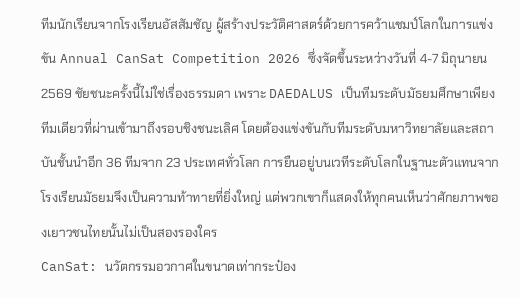ทีมนักเรียนจากโรงเรียนอัสสัมชัญ ผู้สร้างประวัติศาสตร์ด้วยการคว้าแชมป์โลกในการแข่งขัน Annual CanSat Competition 2026 ซึ่งจัดขึ้นระหว่างวันที่ 4-7 มิถุนายน 2569 ชัยชนะครั้งนี้ไม่ใช่เรื่องธรรมดา เพราะ DAEDALUS เป็นทีมระดับมัธยมศึกษาเพียงทีมเดียวที่ผ่านเข้ามาถึงรอบชิงชนะเลิศ โดยต้องแข่งขันกับทีมระดับมหาวิทยาลัยและสถาบันชั้นนำอีก 36 ทีมจาก 23 ประเทศทั่วโลก การยืนอยู่บนเวทีระดับโลกในฐานะตัวแทนจากโรงเรียนมัธยมจึงเป็นความท้าทายที่ยิ่งใหญ่ แต่พวกเขาก็แสดงให้ทุกคนเห็นว่าศักยภาพของเยาวชนไทยนั้นไม่เป็นสองรองใคร
CanSat: นวัตกรรมอวกาศในขนาดเท่ากระป๋อง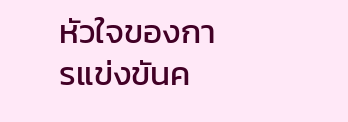หัวใจของการแข่งขันค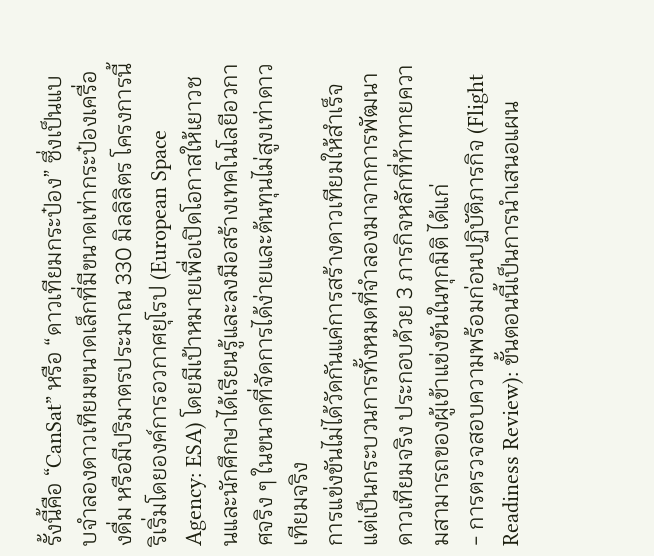รั้งนี้คือ “CanSat” หรือ “ดาวเทียมกระป๋อง” ซึ่งเป็นแบบจำลองดาวเทียมขนาดเล็กที่มีขนาดเท่ากระป๋องเครื่องดื่ม หรือมีปริมาตรประมาณ 330 มิลลิลิตร โครงการนี้ริเริ่มโดยองค์การอวกาศยุโรป (European Space Agency: ESA) โดยมีเป้าหมายเพื่อเปิดโอกาสให้เยาวชนและนักศึกษาได้เรียนรู้และลงมือสร้างเทคโนโลยีอวกาศจริง ๆ ในขนาดที่จัดการได้ง่ายและต้นทุนไม่สูงเท่าดาวเทียมจริง
การแข่งขันไม่ได้วัดกันแค่การสร้างดาวเทียมให้สำเร็จ แต่เป็นกระบวนการทั้งหมดที่จำลองมาจากการพัฒนาดาวเทียมจริง ประกอบด้วย 3 ภารกิจหลักที่ท้าทายความสามารถของผู้เข้าแข่งขันในทุกมิติ ได้แก่
- การตรวจสอบความพร้อมก่อนปฏิบัติภารกิจ (Flight Readiness Review): ขั้นตอนนี้เป็นการนำเสนอแผน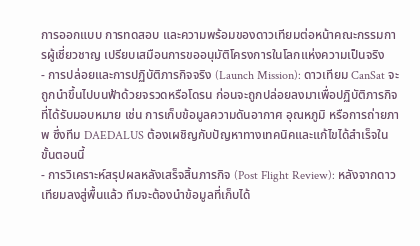การออกแบบ การทดสอบ และความพร้อมของดาวเทียมต่อหน้าคณะกรรมการผู้เชี่ยวชาญ เปรียบเสมือนการขออนุมัติโครงการในโลกแห่งความเป็นจริง
- การปล่อยและการปฏิบัติภารกิจจริง (Launch Mission): ดาวเทียม CanSat จะถูกนำขึ้นไปบนฟ้าด้วยจรวดหรือโดรน ก่อนจะถูกปล่อยลงมาเพื่อปฏิบัติภารกิจที่ได้รับมอบหมาย เช่น การเก็บข้อมูลความดันอากาศ อุณหภูมิ หรือการถ่ายภาพ ซึ่งทีม DAEDALUS ต้องเผชิญกับปัญหาทางเทคนิคและแก้ไขได้สำเร็จในขั้นตอนนี้
- การวิเคราะห์สรุปผลหลังเสร็จสิ้นภารกิจ (Post Flight Review): หลังจากดาวเทียมลงสู่พื้นแล้ว ทีมจะต้องนำข้อมูลที่เก็บได้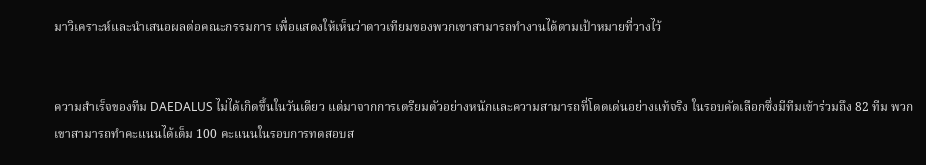มาวิเคราะห์และนำเสนอผลต่อคณะกรรมการ เพื่อแสดงให้เห็นว่าดาวเทียมของพวกเขาสามารถทำงานได้ตามเป้าหมายที่วางไว้


ความสำเร็จของทีม DAEDALUS ไม่ได้เกิดขึ้นในวันเดียว แต่มาจากการเตรียมตัวอย่างหนักและความสามารถที่โดดเด่นอย่างแท้จริง ในรอบคัดเลือกซึ่งมีทีมเข้าร่วมถึง 82 ทีม พวกเขาสามารถทำคะแนนได้เต็ม 100 คะแนนในรอบการทดสอบส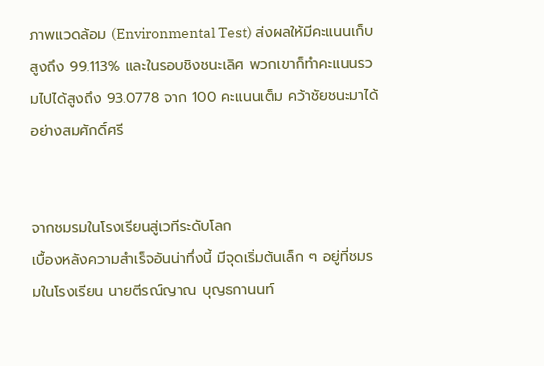ภาพแวดล้อม (Environmental Test) ส่งผลให้มีคะแนนเก็บสูงถึง 99.113% และในรอบชิงชนะเลิศ พวกเขาก็ทำคะแนนรวมไปได้สูงถึง 93.0778 จาก 100 คะแนนเต็ม คว้าชัยชนะมาได้อย่างสมศักดิ์ศรี


จากชมรมในโรงเรียนสู่เวทีระดับโลก
เบื้องหลังความสำเร็จอันน่าทึ่งนี้ มีจุดเริ่มต้นเล็ก ๆ อยู่ที่ชมรมในโรงเรียน นายตีรณ์ญาณ บุญธกานนท์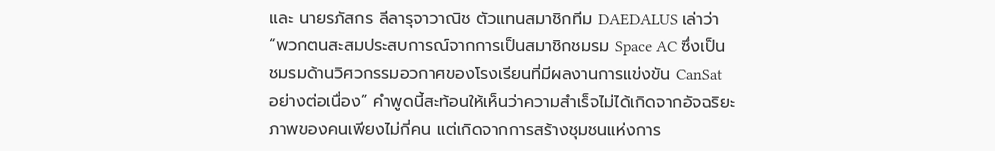และ นายรภัสกร ลีลารุจาวาณิช ตัวแทนสมาชิกทีม DAEDALUS เล่าว่า “พวกตนสะสมประสบการณ์จากการเป็นสมาชิกชมรม Space AC ซึ่งเป็นชมรมด้านวิศวกรรมอวกาศของโรงเรียนที่มีผลงานการแข่งขัน CanSat อย่างต่อเนื่อง” คำพูดนี้สะท้อนให้เห็นว่าความสำเร็จไม่ได้เกิดจากอัจฉริยะภาพของคนเพียงไม่กี่คน แต่เกิดจากการสร้างชุมชนแห่งการ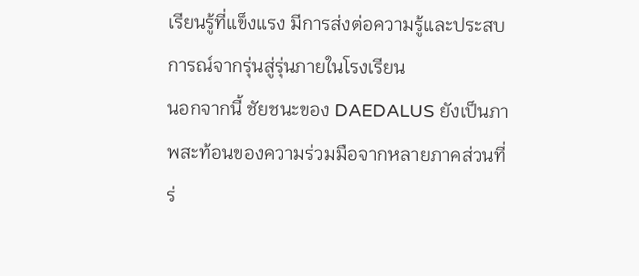เรียนรู้ที่แข็งแรง มีการส่งต่อความรู้และประสบการณ์จากรุ่นสู่รุ่นภายในโรงเรียน
นอกจากนี้ ชัยชนะของ DAEDALUS ยังเป็นภาพสะท้อนของความร่วมมือจากหลายภาคส่วนที่ร่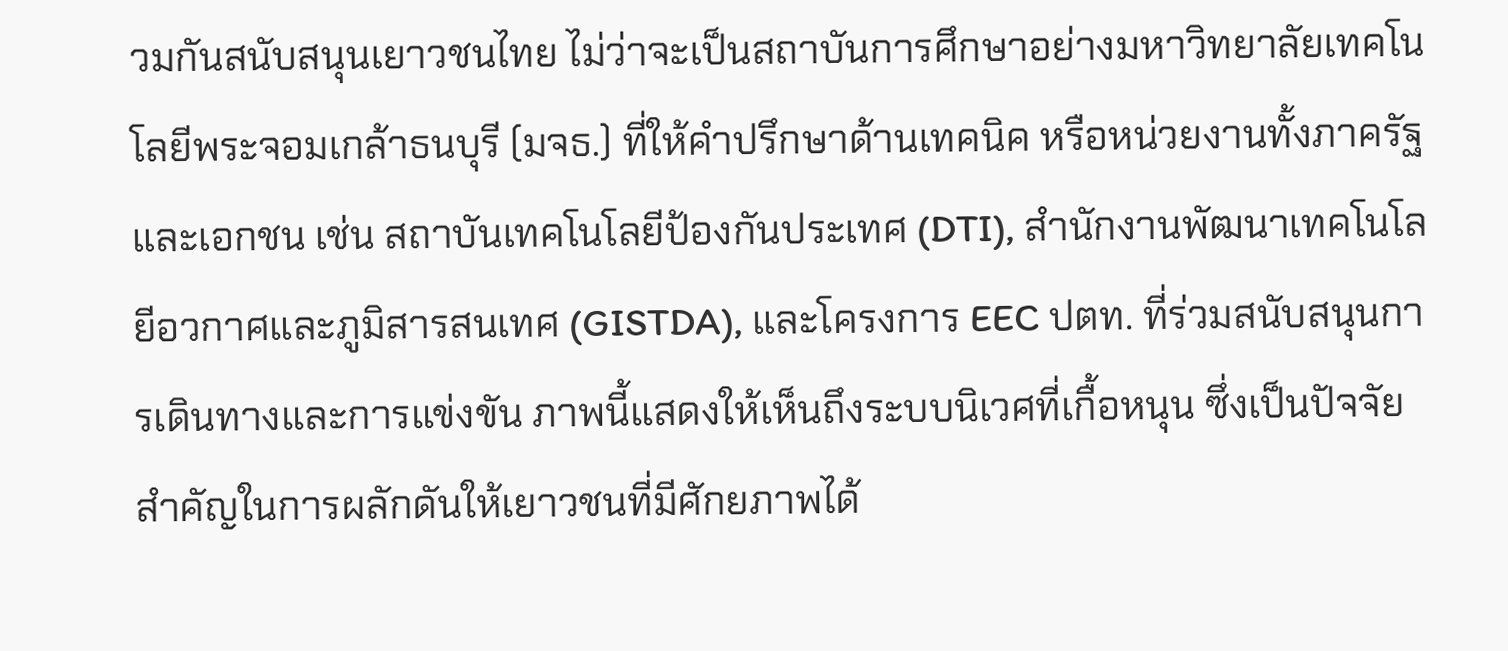วมกันสนับสนุนเยาวชนไทย ไม่ว่าจะเป็นสถาบันการศึกษาอย่างมหาวิทยาลัยเทคโนโลยีพระจอมเกล้าธนบุรี (มจธ.) ที่ให้คำปรึกษาด้านเทคนิค หรือหน่วยงานทั้งภาครัฐและเอกชน เช่น สถาบันเทคโนโลยีป้องกันประเทศ (DTI), สำนักงานพัฒนาเทคโนโลยีอวกาศและภูมิสารสนเทศ (GISTDA), และโครงการ EEC ปตท. ที่ร่วมสนับสนุนการเดินทางและการแข่งขัน ภาพนี้แสดงให้เห็นถึงระบบนิเวศที่เกื้อหนุน ซึ่งเป็นปัจจัยสำคัญในการผลักดันให้เยาวชนที่มีศักยภาพได้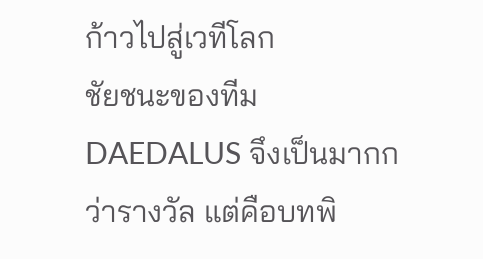ก้าวไปสู่เวทีโลก
ชัยชนะของทีม DAEDALUS จึงเป็นมากกว่ารางวัล แต่คือบทพิ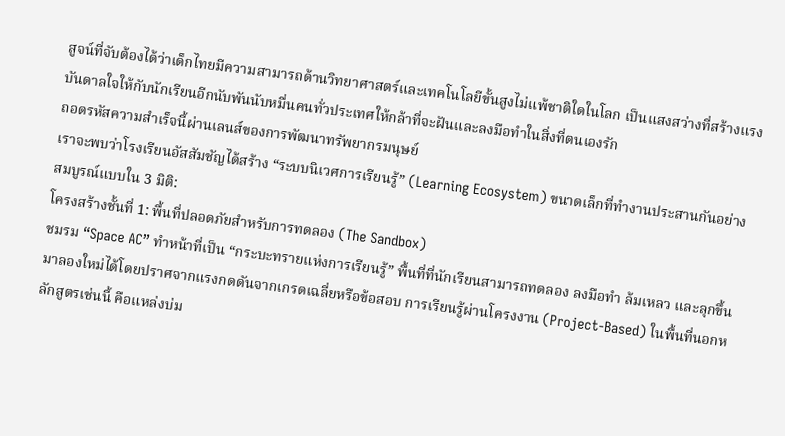สูจน์ที่จับต้องได้ว่าเด็กไทยมีความสามารถด้านวิทยาศาสตร์และเทคโนโลยีขั้นสูงไม่แพ้ชาติใดในโลก เป็นแสงสว่างที่สร้างแรงบันดาลใจให้กับนักเรียนอีกนับพันนับหมื่นคนทั่วประเทศให้กล้าที่จะฝันและลงมือทำในสิ่งที่ตนเองรัก
ถอดรหัสความสำเร็จนี้ผ่านเลนส์ของการพัฒนาทรัพยากรมนุษย์
เราจะพบว่าโรงเรียนอัสสัมชัญได้สร้าง “ระบบนิเวศการเรียนรู้” (Learning Ecosystem) ขนาดเล็กที่ทำงานประสานกันอย่างสมบูรณ์แบบใน 3 มิติ:
โครงสร้างชั้นที่ 1: พื้นที่ปลอดภัยสำหรับการทดลอง (The Sandbox)
ชมรม “Space AC” ทำหน้าที่เป็น “กระบะทรายแห่งการเรียนรู้” พื้นที่ที่นักเรียนสามารถทดลอง ลงมือทำ ล้มเหลว และลุกขึ้นมาลองใหม่ได้โดยปราศจากแรงกดดันจากเกรดเฉลี่ยหรือข้อสอบ การเรียนรู้ผ่านโครงงาน (Project-Based) ในพื้นที่นอกหลักสูตรเช่นนี้ คือแหล่งบ่ม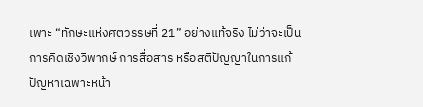เพาะ “ทักษะแห่งศตวรรษที่ 21” อย่างแท้จริง ไม่ว่าจะเป็นการคิดเชิงวิพากษ์ การสื่อสาร หรือสติปัญญาในการแก้ปัญหาเฉพาะหน้า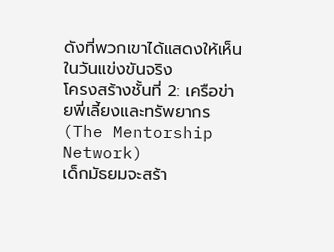ดังที่พวกเขาได้แสดงให้เห็นในวันแข่งขันจริง
โครงสร้างชั้นที่ 2: เครือข่ายพี่เลี้ยงและทรัพยากร (The Mentorship Network)
เด็กมัธยมจะสร้า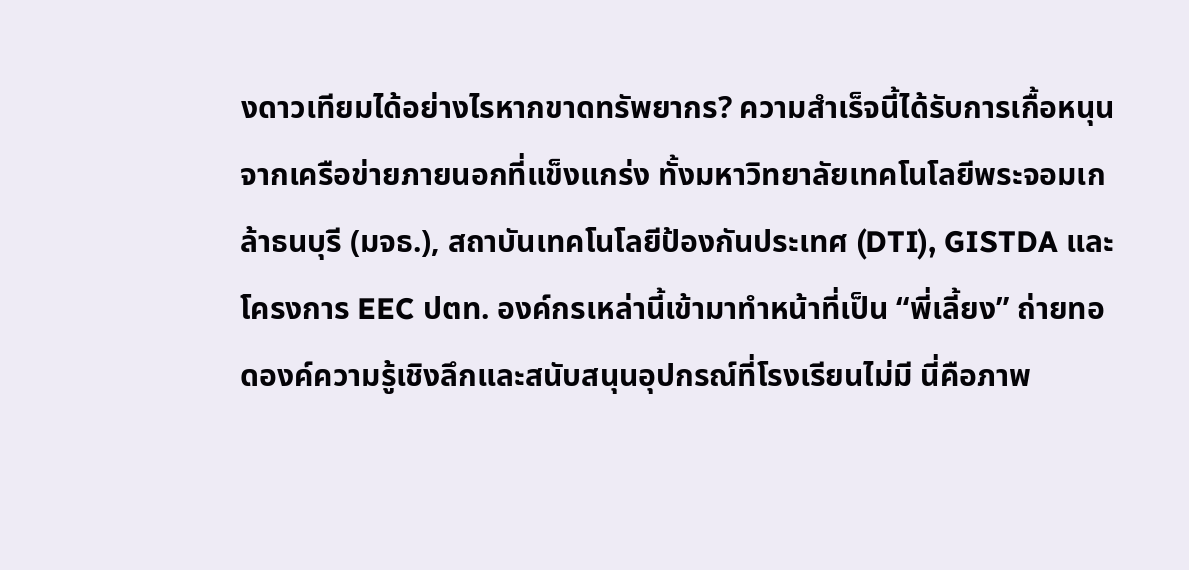งดาวเทียมได้อย่างไรหากขาดทรัพยากร? ความสำเร็จนี้ได้รับการเกื้อหนุนจากเครือข่ายภายนอกที่แข็งแกร่ง ทั้งมหาวิทยาลัยเทคโนโลยีพระจอมเกล้าธนบุรี (มจธ.), สถาบันเทคโนโลยีป้องกันประเทศ (DTI), GISTDA และโครงการ EEC ปตท. องค์กรเหล่านี้เข้ามาทำหน้าที่เป็น “พี่เลี้ยง” ถ่ายทอดองค์ความรู้เชิงลึกและสนับสนุนอุปกรณ์ที่โรงเรียนไม่มี นี่คือภาพ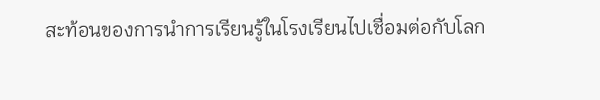สะท้อนของการนำการเรียนรู้ในโรงเรียนไปเชื่อมต่อกับโลก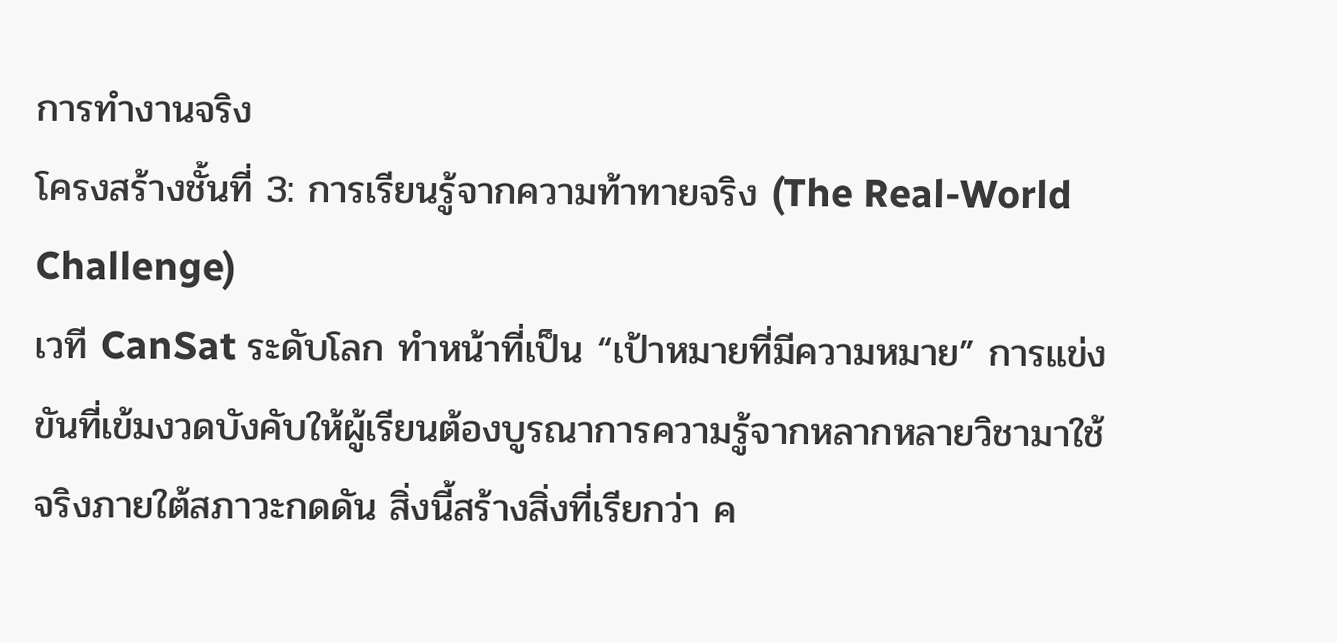การทำงานจริง
โครงสร้างชั้นที่ 3: การเรียนรู้จากความท้าทายจริง (The Real-World Challenge)
เวที CanSat ระดับโลก ทำหน้าที่เป็น “เป้าหมายที่มีความหมาย” การแข่งขันที่เข้มงวดบังคับให้ผู้เรียนต้องบูรณาการความรู้จากหลากหลายวิชามาใช้จริงภายใต้สภาวะกดดัน สิ่งนี้สร้างสิ่งที่เรียกว่า ค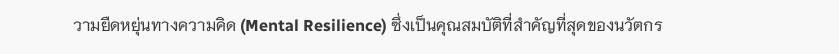วามยืดหยุ่นทางความคิด (Mental Resilience) ซึ่งเป็นคุณสมบัติที่สำคัญที่สุดของนวัตกร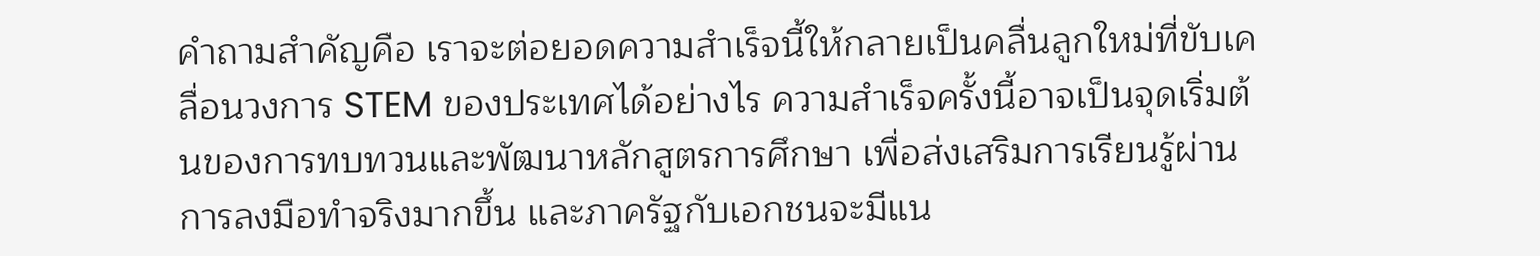คำถามสำคัญคือ เราจะต่อยอดความสำเร็จนี้ให้กลายเป็นคลื่นลูกใหม่ที่ขับเคลื่อนวงการ STEM ของประเทศได้อย่างไร ความสำเร็จครั้งนี้อาจเป็นจุดเริ่มต้นของการทบทวนและพัฒนาหลักสูตรการศึกษา เพื่อส่งเสริมการเรียนรู้ผ่านการลงมือทำจริงมากขึ้น และภาครัฐกับเอกชนจะมีแน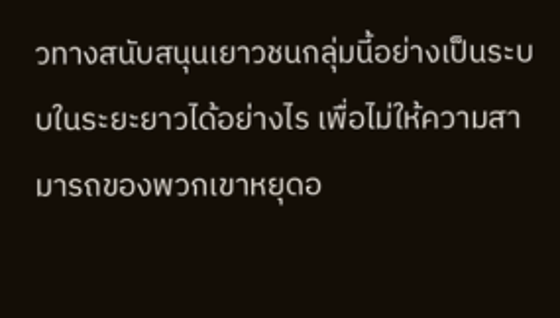วทางสนับสนุนเยาวชนกลุ่มนี้อย่างเป็นระบบในระยะยาวได้อย่างไร เพื่อไม่ให้ความสามารถของพวกเขาหยุดอ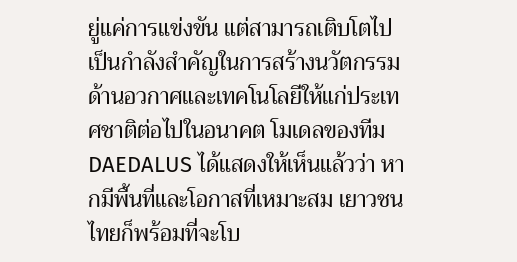ยู่แค่การแข่งขัน แต่สามารถเติบโตไปเป็นกำลังสำคัญในการสร้างนวัตกรรมด้านอวกาศและเทคโนโลยีให้แก่ประเทศชาติต่อไปในอนาคต โมเดลของทีม DAEDALUS ได้แสดงให้เห็นแล้วว่า หากมีพื้นที่และโอกาสที่เหมาะสม เยาวชนไทยก็พร้อมที่จะโบ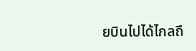ยบินไปได้ไกลถึ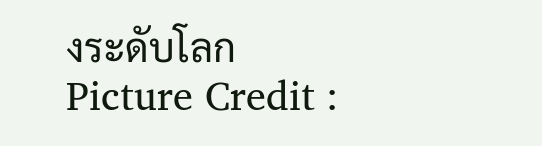งระดับโลก
Picture Credit :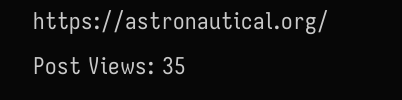https://astronautical.org/
Post Views: 35